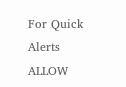For Quick Alerts
ALLOW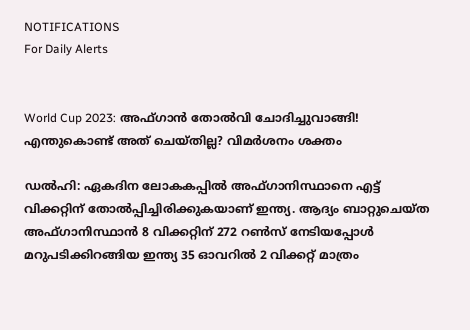NOTIFICATIONS
For Daily Alerts


World Cup 2023: അഫ്ഗാന്‍ തോല്‍വി ചോദിച്ചുവാങ്ങി! എന്തുകൊണ്ട് അത് ചെയ്തില്ല? വിമര്‍ശനം ശക്തം

ഡല്‍ഹി: ഏകദിന ലോകകപ്പില്‍ അഫ്ഗാനിസ്ഥാനെ എട്ട് വിക്കറ്റിന് തോല്‍പ്പിച്ചിരിക്കുകയാണ് ഇന്ത്യ. ആദ്യം ബാറ്റുചെയ്ത അഫ്ഗാനിസ്ഥാന്‍ 8 വിക്കറ്റിന് 272 റണ്‍സ് നേടിയപ്പോള്‍ മറുപടിക്കിറങ്ങിയ ഇന്ത്യ 35 ഓവറില്‍ 2 വിക്കറ്റ് മാത്രം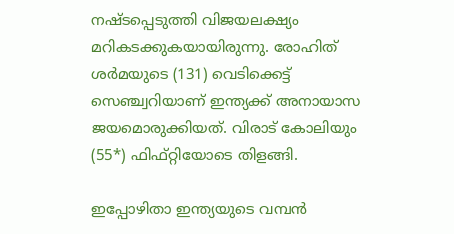നഷ്ടപ്പെടുത്തി വിജയലക്ഷ്യം മറികടക്കുകയായിരുന്നു. രോഹിത് ശര്‍മയുടെ (131) വെടിക്കെട്ട് സെഞ്ച്വറിയാണ് ഇന്ത്യക്ക് അനായാസ ജയമൊരുക്കിയത്. വിരാട് കോലിയും (55*) ഫിഫ്റ്റിയോടെ തിളങ്ങി.

ഇപ്പോഴിതാ ഇന്ത്യയുടെ വമ്പന്‍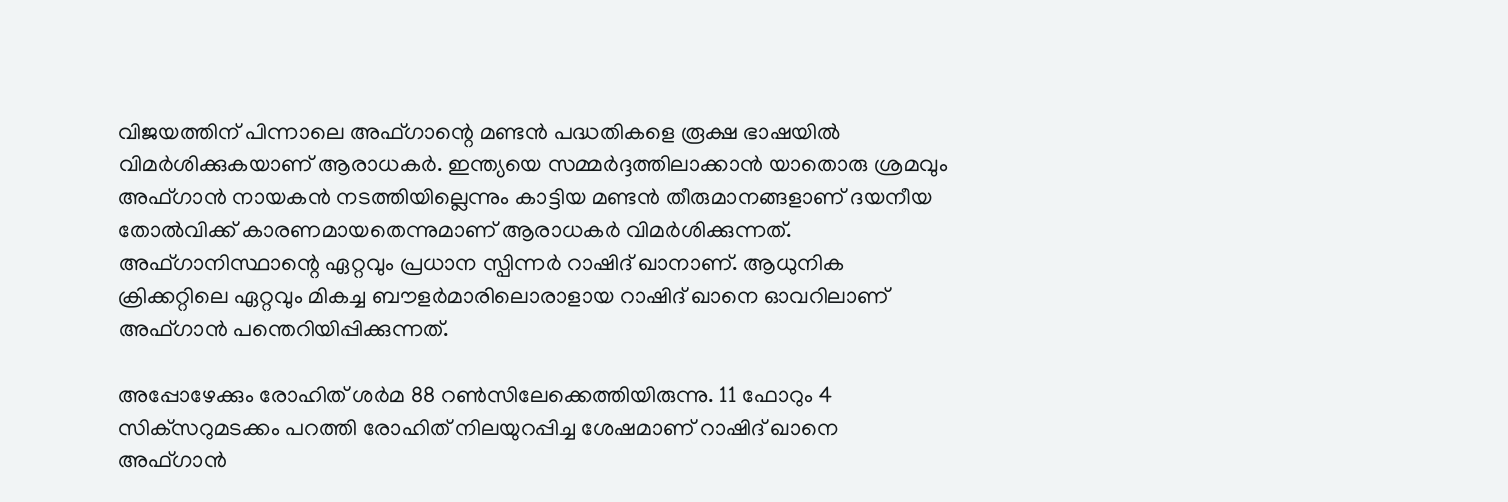വിജയത്തിന് പിന്നാലെ അഫ്ഗാന്റെ മണ്ടന്‍ പദ്ധതികളെ രൂക്ഷ ഭാഷയില്‍ വിമര്‍ശിക്കുകയാണ് ആരാധകര്‍. ഇന്ത്യയെ സമ്മര്‍ദ്ദത്തിലാക്കാന്‍ യാതൊരു ശ്രമവും അഫ്ഗാന്‍ നായകന്‍ നടത്തിയില്ലെന്നും കാട്ടിയ മണ്ടന്‍ തീരുമാനങ്ങളാണ് ദയനീയ തോല്‍വിക്ക് കാരണമായതെന്നുമാണ് ആരാധകര്‍ വിമര്‍ശിക്കുന്നത്. അഫ്ഗാനിസ്ഥാന്റെ ഏറ്റവും പ്രധാന സ്പിന്നര്‍ റാഷിദ് ഖാനാണ്. ആധുനിക ക്രിക്കറ്റിലെ ഏറ്റവും മികച്ച ബൗളര്‍മാരിലൊരാളായ റാഷിദ് ഖാനെ ഓവറിലാണ് അഫ്ഗാന്‍ പന്തെറിയിപ്പിക്കുന്നത്.

അപ്പോഴേക്കും രോഹിത് ശര്‍മ 88 റണ്‍സിലേക്കെത്തിയിരുന്നു. 11 ഫോറും 4 സിക്‌സറുമടക്കം പറത്തി രോഹിത് നിലയുറപ്പിച്ച ശേഷമാണ് റാഷിദ് ഖാനെ അഫ്ഗാന്‍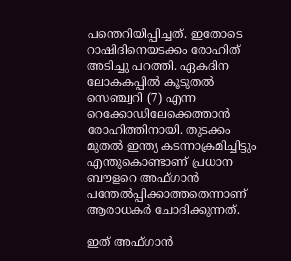പന്തെറിയിപ്പിച്ചത്. ഇതോടെ റാഷിദിനെയടക്കം രോഹിത് അടിച്ചു പറത്തി. ഏകദിന ലോകകപ്പില്‍ കൂടുതല്‍ സെഞ്ച്വറി (7) എന്ന റെക്കോഡിലേക്കെത്താന്‍ രോഹിത്തിനായി. തുടക്കം മുതല്‍ ഇന്ത്യ കടന്നാക്രമിച്ചിട്ടും എന്തുകൊണ്ടാണ് പ്രധാന ബൗളറെ അഫ്ഗാന്‍ പന്തേല്‍പ്പിക്കാത്തതെന്നാണ് ആരാധകര്‍ ചോദിക്കുന്നത്.

ഇത് അഫ്ഗാന്‍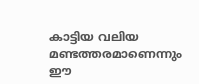കാട്ടിയ വലിയ മണ്ടത്തരമാണെന്നും ഈ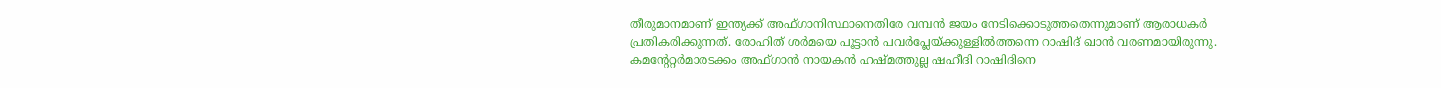തീരുമാനമാണ് ഇന്ത്യക്ക് അഫ്ഗാനിസ്ഥാനെതിരേ വമ്പന്‍ ജയം നേടിക്കൊടുത്തതെന്നുമാണ് ആരാധകര്‍ പ്രതികരിക്കുന്നത്. രോഹിത് ശര്‍മയെ പൂട്ടാന്‍ പവര്‍പ്ലേയ്ക്കുള്ളില്‍ത്തന്നെ റാഷിദ് ഖാന്‍ വരണമായിരുന്നു. കമന്റേറ്റര്‍മാരടക്കം അഫ്ഗാന്‍ നായകന്‍ ഹഷ്മത്തുല്ല ഷഹീദി റാഷിദിനെ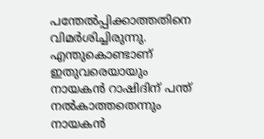പന്തേല്‍പ്പിക്കാത്തതിനെ വിമര്‍ശിച്ചിരുന്നു. എന്തുകൊണ്ടാണ് ഇതുവരെയായും നായകന്‍ റാഷിദിന് പന്ത് നല്‍കാത്തതെന്നും നായകന്‍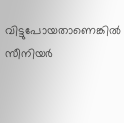വിട്ടുപോയതാണെങ്കില്‍ സീനിയര്‍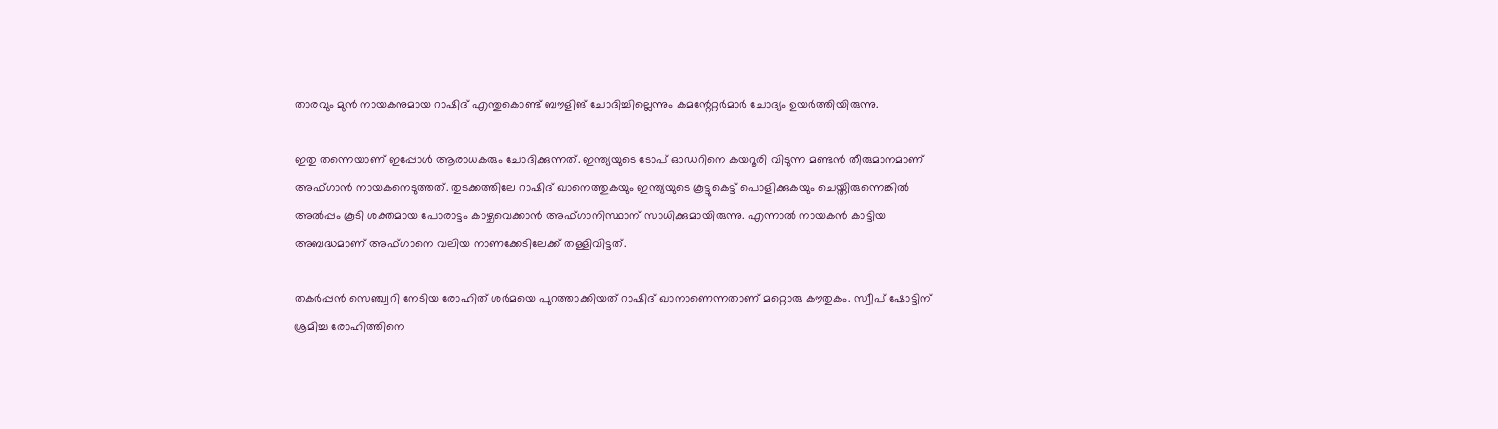താരവും മുന്‍ നായകനുമായ റാഷിദ് എന്തുകൊണ്ട് ബൗളിങ് ചോദിച്ചില്ലെന്നും കമന്റേറ്റര്‍മാര്‍ ചോദ്യം ഉയര്‍ത്തിയിരുന്നു.

ഇതു തന്നെയാണ് ഇപ്പോള്‍ ആരാധകരും ചോദിക്കുന്നത്. ഇന്ത്യയുടെ ടോപ് ഓഡറിനെ കയറൂരി വിടുന്ന മണ്ടന്‍ തീരുമാനമാണ് അഫ്ഗാന്‍ നായകനെടുത്തത്. തുടക്കത്തിലേ റാഷിദ് ഖാനെത്തുകയും ഇന്ത്യയുടെ കൂട്ടുകെട്ട് പൊളിക്കുകയും ചെയ്തിരുന്നെങ്കില്‍ അല്‍പ്പം കൂടി ശക്തമായ പോരാട്ടം കാഴ്ചവെക്കാന്‍ അഫ്ഗാനിസ്ഥാന് സാധിക്കുമായിരുന്നു. എന്നാല്‍ നായകന്‍ കാട്ടിയ അബദ്ധമാണ് അഫ്ഗാനെ വലിയ നാണക്കേടിലേക്ക് തള്ളിവിട്ടത്.

തകര്‍പ്പന്‍ സെഞ്ച്വറി നേടിയ രോഹിത് ശര്‍മയെ പുറത്താക്കിയത് റാഷിദ് ഖാനാണെന്നതാണ് മറ്റൊരു കൗതുകം. സ്വീപ് ഷോട്ടിന് ശ്രമിച്ച രോഹിത്തിനെ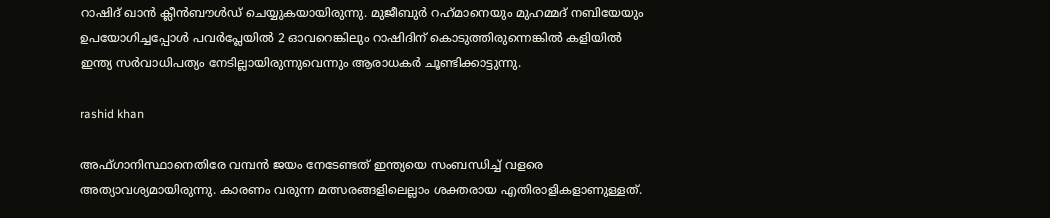റാഷിദ് ഖാന്‍ ക്ലീന്‍ബൗള്‍ഡ് ചെയ്യുകയായിരുന്നു. മുജീബുര്‍ റഹ്‌മാനെയും മുഹമ്മദ് നബിയേയും ഉപയോഗിച്ചപ്പോള്‍ പവര്‍പ്ലേയില്‍ 2 ഓവറെങ്കിലും റാഷിദിന് കൊടുത്തിരുന്നെങ്കില്‍ കളിയില്‍ ഇന്ത്യ സര്‍വാധിപത്യം നേടില്ലായിരുന്നുവെന്നും ആരാധകര്‍ ചൂണ്ടിക്കാട്ടുന്നു.

rashid khan

അഫ്ഗാനിസ്ഥാനെതിരേ വമ്പന്‍ ജയം നേടേണ്ടത് ഇന്ത്യയെ സംബന്ധിച്ച് വളരെ അത്യാവശ്യമായിരുന്നു. കാരണം വരുന്ന മത്സരങ്ങളിലെല്ലാം ശക്തരായ എതിരാളികളാണുള്ളത്.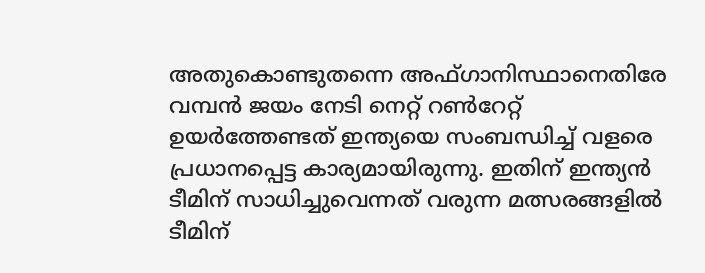അതുകൊണ്ടുതന്നെ അഫ്ഗാനിസ്ഥാനെതിരേ വമ്പന്‍ ജയം നേടി നെറ്റ് റണ്‍റേറ്റ് ഉയര്‍ത്തേണ്ടത് ഇന്ത്യയെ സംബന്ധിച്ച് വളരെ പ്രധാനപ്പെട്ട കാര്യമായിരുന്നു. ഇതിന് ഇന്ത്യന്‍ ടീമിന് സാധിച്ചുവെന്നത് വരുന്ന മത്സരങ്ങളില്‍ ടീമിന്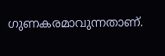ഗുണകരമാവുന്നതാണ്.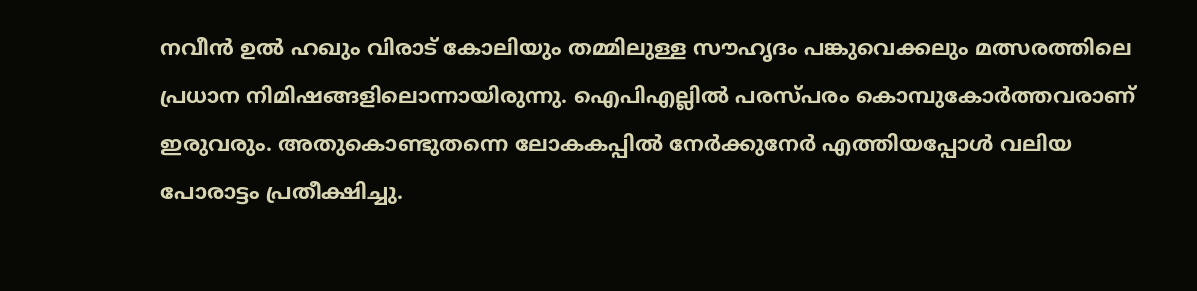നവീന്‍ ഉല്‍ ഹഖും വിരാട് കോലിയും തമ്മിലുള്ള സൗഹൃദം പങ്കുവെക്കലും മത്സരത്തിലെ പ്രധാന നിമിഷങ്ങളിലൊന്നായിരുന്നു. ഐപിഎല്ലില്‍ പരസ്പരം കൊമ്പുകോര്‍ത്തവരാണ് ഇരുവരും. അതുകൊണ്ടുതന്നെ ലോകകപ്പില്‍ നേര്‍ക്കുനേര്‍ എത്തിയപ്പോള്‍ വലിയ പോരാട്ടം പ്രതീക്ഷിച്ചു.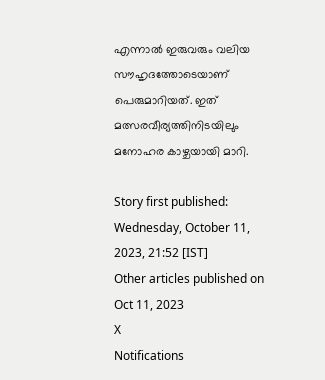എന്നാല്‍ ഇരുവരും വലിയ സൗഹൃദത്തോടെയാണ് പെരുമാറിയത്. ഇത് മത്സരവീര്യത്തിനിടയിലും മനോഹര കാഴ്ചയായി മാറി.

Story first published: Wednesday, October 11, 2023, 21:52 [IST]
Other articles published on Oct 11, 2023
X
Notifications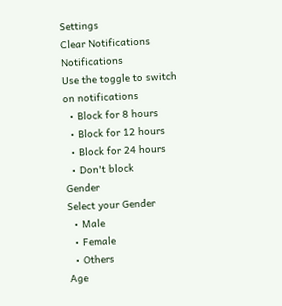Settings
Clear Notifications
Notifications
Use the toggle to switch on notifications
  • Block for 8 hours
  • Block for 12 hours
  • Block for 24 hours
  • Don't block
Gender
Select your Gender
  • Male
  • Female
  • Others
Age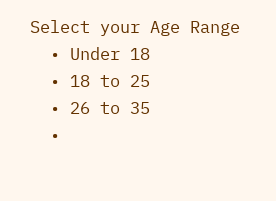Select your Age Range
  • Under 18
  • 18 to 25
  • 26 to 35
  •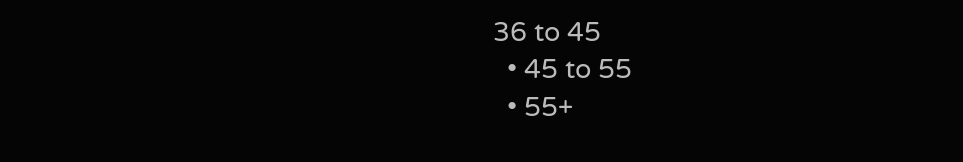36 to 45
  • 45 to 55
  • 55+